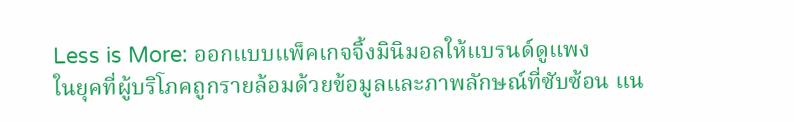Less is More: ออกแบบแพ็คเกจจิ้งมินิมอลให้แบรนด์ดูแพง
ในยุคที่ผู้บริโภคถูกรายล้อมด้วยข้อมูลและภาพลักษณ์ที่ซับซ้อน แน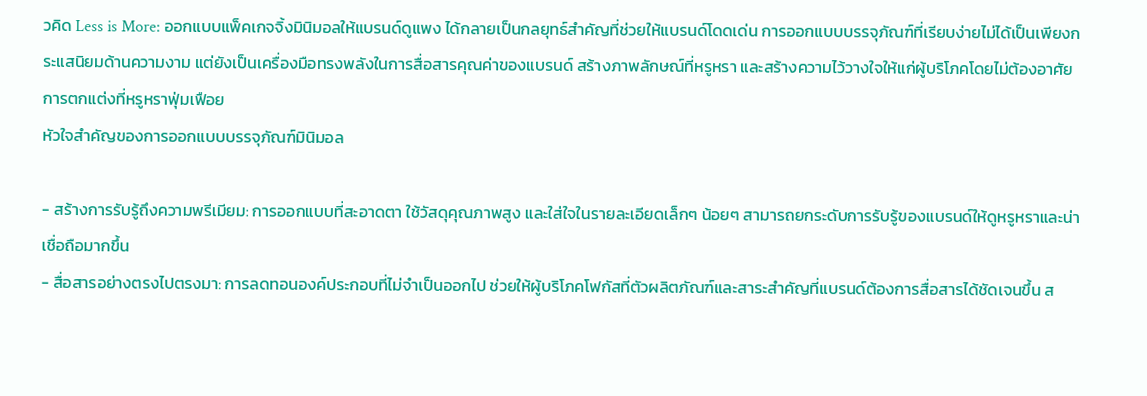วคิด Less is More: ออกแบบแพ็คเกจจิ้งมินิมอลให้แบรนด์ดูแพง ได้กลายเป็นกลยุทธ์สำคัญที่ช่วยให้แบรนด์โดดเด่น การออกแบบบรรจุภัณฑ์ที่เรียบง่ายไม่ได้เป็นเพียงกระแสนิยมด้านความงาม แต่ยังเป็นเครื่องมือทรงพลังในการสื่อสารคุณค่าของแบรนด์ สร้างภาพลักษณ์ที่หรูหรา และสร้างความไว้วางใจให้แก่ผู้บริโภคโดยไม่ต้องอาศัยการตกแต่งที่หรูหราฟุ่มเฟือย
หัวใจสำคัญของการออกแบบบรรจุภัณฑ์มินิมอล

- สร้างการรับรู้ถึงความพรีเมียม: การออกแบบที่สะอาดตา ใช้วัสดุคุณภาพสูง และใส่ใจในรายละเอียดเล็กๆ น้อยๆ สามารถยกระดับการรับรู้ของแบรนด์ให้ดูหรูหราและน่าเชื่อถือมากขึ้น
- สื่อสารอย่างตรงไปตรงมา: การลดทอนองค์ประกอบที่ไม่จำเป็นออกไป ช่วยให้ผู้บริโภคโฟกัสที่ตัวผลิตภัณฑ์และสาระสำคัญที่แบรนด์ต้องการสื่อสารได้ชัดเจนขึ้น ส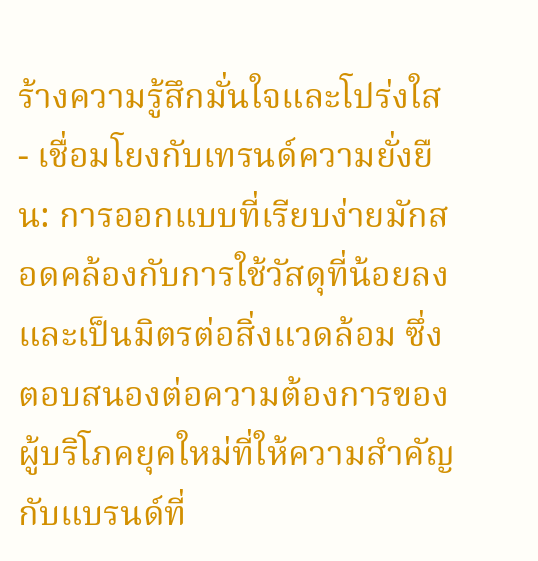ร้างความรู้สึกมั่นใจและโปร่งใส
- เชื่อมโยงกับเทรนด์ความยั่งยืน: การออกแบบที่เรียบง่ายมักสอดคล้องกับการใช้วัสดุที่น้อยลงและเป็นมิตรต่อสิ่งแวดล้อม ซึ่งตอบสนองต่อความต้องการของผู้บริโภคยุคใหม่ที่ให้ความสำคัญกับแบรนด์ที่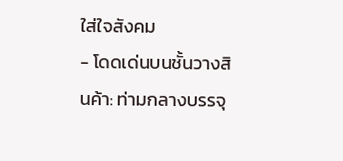ใส่ใจสังคม
- โดดเด่นบนชั้นวางสินค้า: ท่ามกลางบรรจุ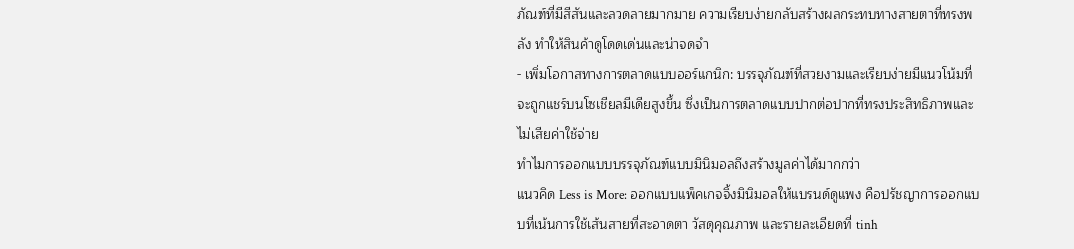ภัณฑ์ที่มีสีสันและลวดลายมากมาย ความเรียบง่ายกลับสร้างผลกระทบทางสายตาที่ทรงพลัง ทำให้สินค้าดูโดดเด่นและน่าจดจำ
- เพิ่มโอกาสทางการตลาดแบบออร์แกนิก: บรรจุภัณฑ์ที่สวยงามและเรียบง่ายมีแนวโน้มที่จะถูกแชร์บนโซเชียลมีเดียสูงขึ้น ซึ่งเป็นการตลาดแบบปากต่อปากที่ทรงประสิทธิภาพและไม่เสียค่าใช้จ่าย
ทำไมการออกแบบบรรจุภัณฑ์แบบมินิมอลถึงสร้างมูลค่าได้มากกว่า
แนวคิด Less is More: ออกแบบแพ็คเกจจิ้งมินิมอลให้แบรนด์ดูแพง คือปรัชญาการออกแบบที่เน้นการใช้เส้นสายที่สะอาดตา วัสดุคุณภาพ และรายละเอียดที่ tinh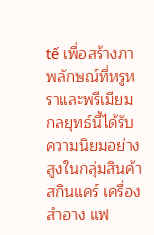tế เพื่อสร้างภาพลักษณ์ที่หรูหราและพรีเมียม กลยุทธ์นี้ได้รับความนิยมอย่างสูงในกลุ่มสินค้าสกินแคร์ เครื่องสำอาง แฟ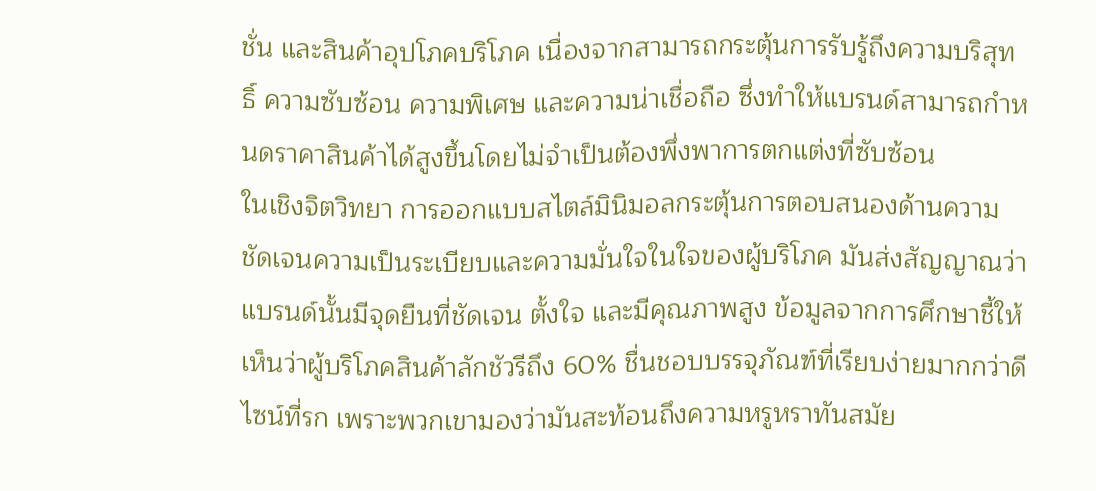ชั่น และสินค้าอุปโภคบริโภค เนื่องจากสามารถกระตุ้นการรับรู้ถึงความบริสุทธิ์ ความซับซ้อน ความพิเศษ และความน่าเชื่อถือ ซึ่งทำให้แบรนด์สามารถกำหนดราคาสินค้าได้สูงขึ้นโดยไม่จำเป็นต้องพึ่งพาการตกแต่งที่ซับซ้อน
ในเชิงจิตวิทยา การออกแบบสไตล์มินิมอลกระตุ้นการตอบสนองด้านความชัดเจนความเป็นระเบียบและความมั่นใจในใจของผู้บริโภค มันส่งสัญญาณว่าแบรนด์นั้นมีจุดยืนที่ชัดเจน ตั้งใจ และมีคุณภาพสูง ข้อมูลจากการศึกษาชี้ให้เห็นว่าผู้บริโภคสินค้าลักชัวรีถึง 60% ชื่นชอบบรรจุภัณฑ์ที่เรียบง่ายมากกว่าดีไซน์ที่รก เพราะพวกเขามองว่ามันสะท้อนถึงความหรูหราทันสมัย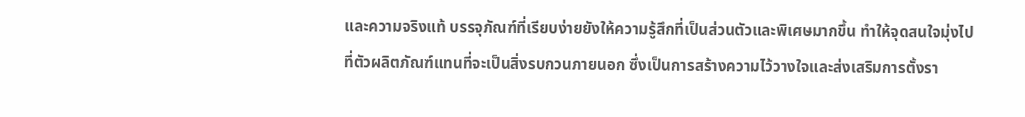และความจริงแท้ บรรจุภัณฑ์ที่เรียบง่ายยังให้ความรู้สึกที่เป็นส่วนตัวและพิเศษมากขึ้น ทำให้จุดสนใจมุ่งไปที่ตัวผลิตภัณฑ์แทนที่จะเป็นสิ่งรบกวนภายนอก ซึ่งเป็นการสร้างความไว้วางใจและส่งเสริมการตั้งรา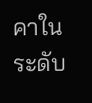คาในระดับ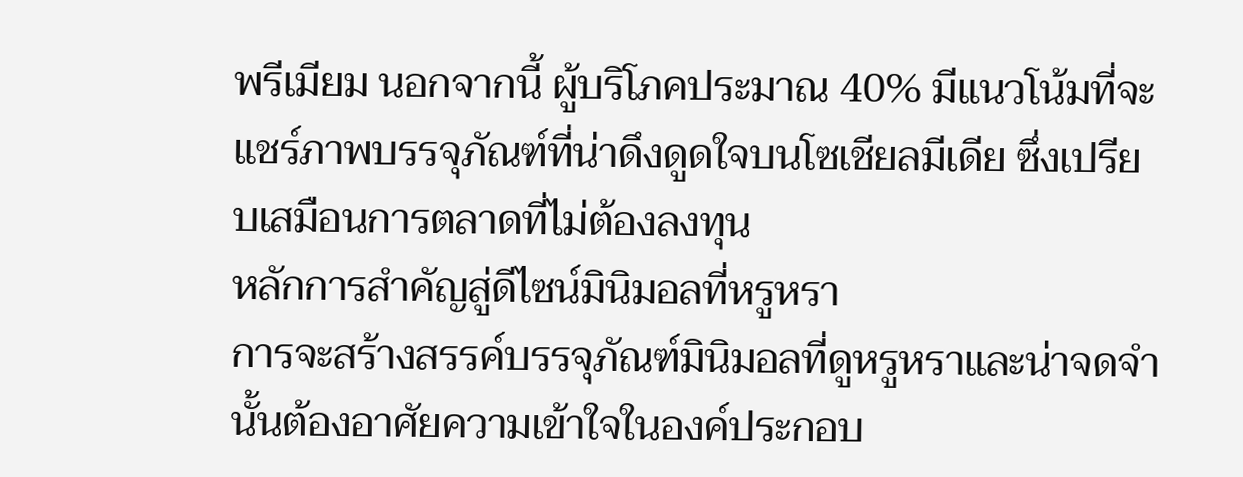พรีเมียม นอกจากนี้ ผู้บริโภคประมาณ 40% มีแนวโน้มที่จะแชร์ภาพบรรจุภัณฑ์ที่น่าดึงดูดใจบนโซเชียลมีเดีย ซึ่งเปรียบเสมือนการตลาดที่ไม่ต้องลงทุน
หลักการสำคัญสู่ดีไซน์มินิมอลที่หรูหรา
การจะสร้างสรรค์บรรจุภัณฑ์มินิมอลที่ดูหรูหราและน่าจดจำนั้นต้องอาศัยความเข้าใจในองค์ประกอบ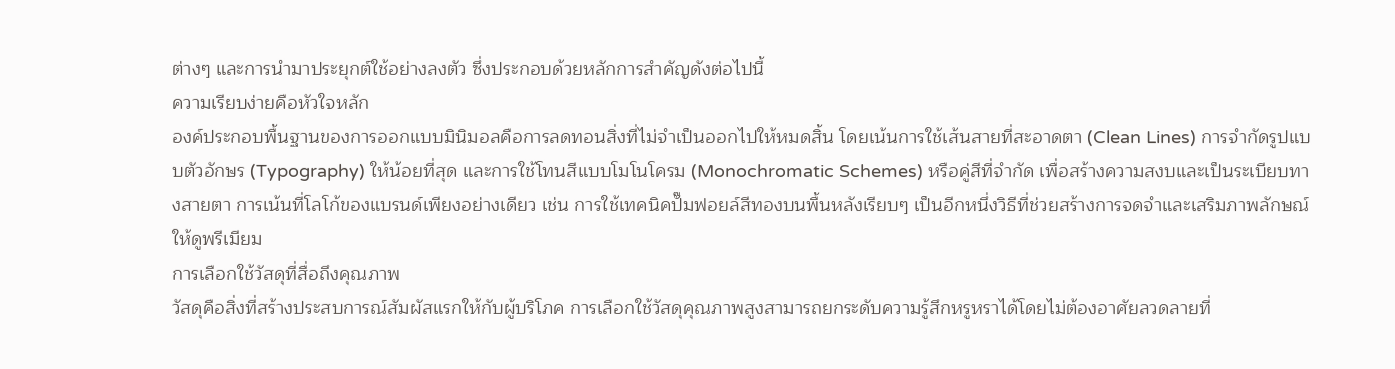ต่างๆ และการนำมาประยุกต์ใช้อย่างลงตัว ซึ่งประกอบด้วยหลักการสำคัญดังต่อไปนี้
ความเรียบง่ายคือหัวใจหลัก
องค์ประกอบพื้นฐานของการออกแบบมินิมอลคือการลดทอนสิ่งที่ไม่จำเป็นออกไปให้หมดสิ้น โดยเน้นการใช้เส้นสายที่สะอาดตา (Clean Lines) การจำกัดรูปแบบตัวอักษร (Typography) ให้น้อยที่สุด และการใช้โทนสีแบบโมโนโครม (Monochromatic Schemes) หรือคู่สีที่จำกัด เพื่อสร้างความสงบและเป็นระเบียบทางสายตา การเน้นที่โลโก้ของแบรนด์เพียงอย่างเดียว เช่น การใช้เทคนิคปั๊มฟอยล์สีทองบนพื้นหลังเรียบๆ เป็นอีกหนึ่งวิธีที่ช่วยสร้างการจดจำและเสริมภาพลักษณ์ให้ดูพรีเมียม
การเลือกใช้วัสดุที่สื่อถึงคุณภาพ
วัสดุคือสิ่งที่สร้างประสบการณ์สัมผัสแรกให้กับผู้บริโภค การเลือกใช้วัสดุคุณภาพสูงสามารถยกระดับความรู้สึกหรูหราได้โดยไม่ต้องอาศัยลวดลายที่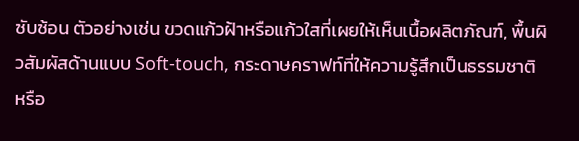ซับซ้อน ตัวอย่างเช่น ขวดแก้วฝ้าหรือแก้วใสที่เผยให้เห็นเนื้อผลิตภัณฑ์, พื้นผิวสัมผัสด้านแบบ Soft-touch, กระดาษคราฟท์ที่ให้ความรู้สึกเป็นธรรมชาติ หรือ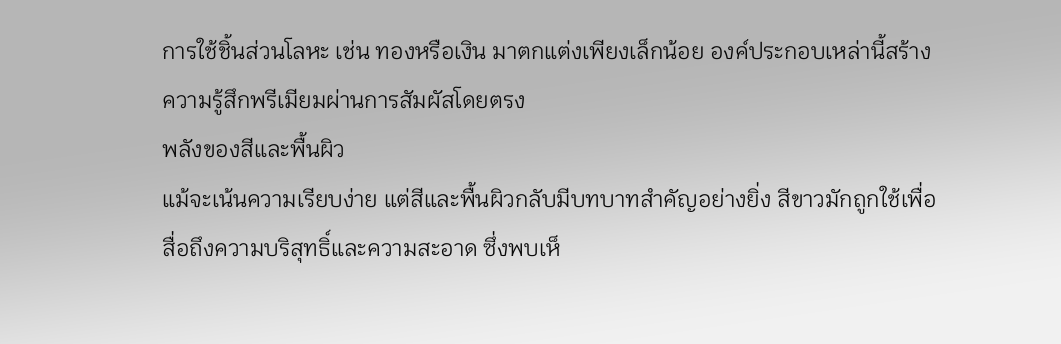การใช้ชิ้นส่วนโลหะ เช่น ทองหรือเงิน มาตกแต่งเพียงเล็กน้อย องค์ประกอบเหล่านี้สร้างความรู้สึกพรีเมียมผ่านการสัมผัสโดยตรง
พลังของสีและพื้นผิว
แม้จะเน้นความเรียบง่าย แต่สีและพื้นผิวกลับมีบทบาทสำคัญอย่างยิ่ง สีขาวมักถูกใช้เพื่อสื่อถึงความบริสุทธิ์และความสะอาด ซึ่งพบเห็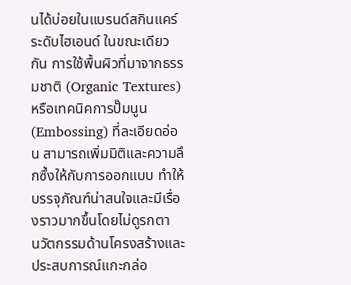นได้บ่อยในแบรนด์สกินแคร์ระดับไฮเอนด์ ในขณะเดียวกัน การใช้พื้นผิวที่มาจากธรรมชาติ (Organic Textures) หรือเทคนิคการปั๊มนูน (Embossing) ที่ละเอียดอ่อน สามารถเพิ่มมิติและความลึกซึ้งให้กับการออกแบบ ทำให้บรรจุภัณฑ์น่าสนใจและมีเรื่องราวมากขึ้นโดยไม่ดูรกตา
นวัตกรรมด้านโครงสร้างและประสบการณ์แกะกล่อ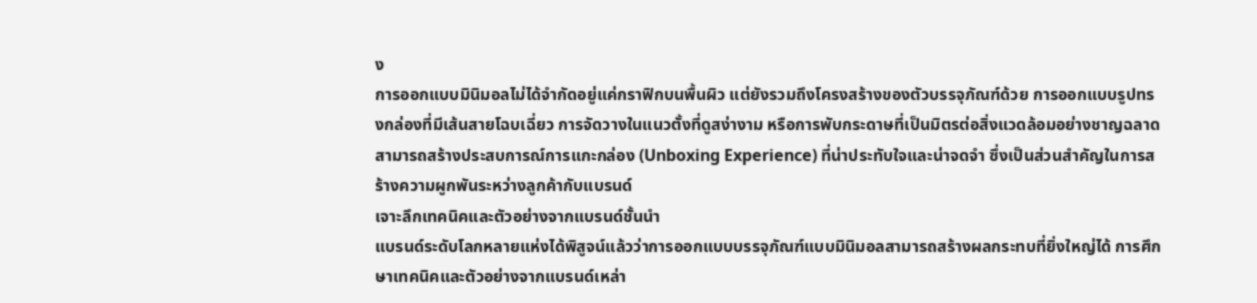ง
การออกแบบมินิมอลไม่ได้จำกัดอยู่แค่กราฟิกบนพื้นผิว แต่ยังรวมถึงโครงสร้างของตัวบรรจุภัณฑ์ด้วย การออกแบบรูปทรงกล่องที่มีเส้นสายโฉบเฉี่ยว การจัดวางในแนวตั้งที่ดูสง่างาม หรือการพับกระดาษที่เป็นมิตรต่อสิ่งแวดล้อมอย่างชาญฉลาด สามารถสร้างประสบการณ์การแกะกล่อง (Unboxing Experience) ที่น่าประทับใจและน่าจดจำ ซึ่งเป็นส่วนสำคัญในการสร้างความผูกพันระหว่างลูกค้ากับแบรนด์
เจาะลึกเทคนิคและตัวอย่างจากแบรนด์ชั้นนำ
แบรนด์ระดับโลกหลายแห่งได้พิสูจน์แล้วว่าการออกแบบบรรจุภัณฑ์แบบมินิมอลสามารถสร้างผลกระทบที่ยิ่งใหญ่ได้ การศึกษาเทคนิคและตัวอย่างจากแบรนด์เหล่า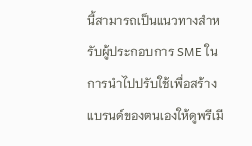นี้สามารถเป็นแนวทางสำหรับผู้ประกอบการ SME ในการนำไปปรับใช้เพื่อสร้างแบรนด์ของตนเองให้ดูพรีเมี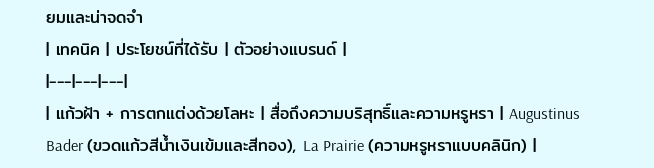ยมและน่าจดจำ
| เทคนิค | ประโยชน์ที่ได้รับ | ตัวอย่างแบรนด์ |
|---|---|---|
| แก้วฝ้า + การตกแต่งด้วยโลหะ | สื่อถึงความบริสุทธิ์และความหรูหรา | Augustinus Bader (ขวดแก้วสีน้ำเงินเข้มและสีทอง), La Prairie (ความหรูหราแบบคลินิก) |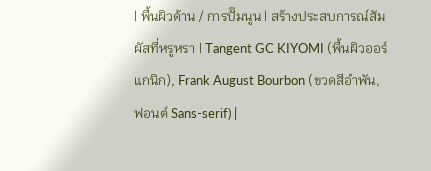| พื้นผิวด้าน / การปั๊มนูน | สร้างประสบการณ์สัมผัสที่หรูหรา | Tangent GC KIYOMI (พื้นผิวออร์แกนิก), Frank August Bourbon (ขวดสีอำพัน, ฟอนต์ Sans-serif) |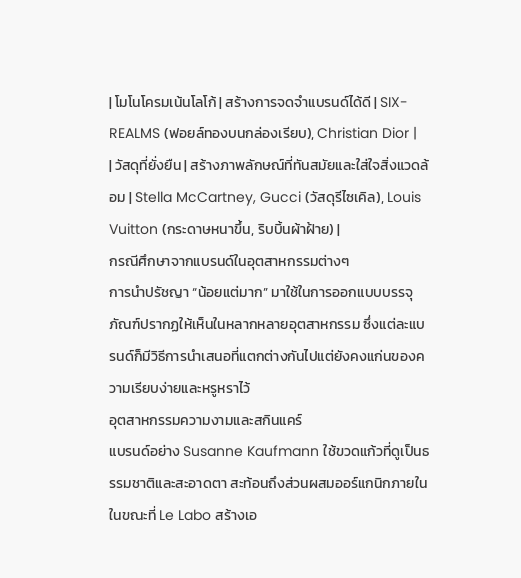| โมโนโครมเน้นโลโก้ | สร้างการจดจำแบรนด์ได้ดี | SIX-REALMS (ฟอยล์ทองบนกล่องเรียบ), Christian Dior |
| วัสดุที่ยั่งยืน | สร้างภาพลักษณ์ที่ทันสมัยและใส่ใจสิ่งแวดล้อม | Stella McCartney, Gucci (วัสดุรีไซเคิล), Louis Vuitton (กระดาษหนาขึ้น, ริบบิ้นผ้าฝ้าย) |
กรณีศึกษาจากแบรนด์ในอุตสาหกรรมต่างๆ
การนำปรัชญา “น้อยแต่มาก” มาใช้ในการออกแบบบรรจุภัณฑ์ปรากฏให้เห็นในหลากหลายอุตสาหกรรม ซึ่งแต่ละแบรนด์ก็มีวิธีการนำเสนอที่แตกต่างกันไปแต่ยังคงแก่นของความเรียบง่ายและหรูหราไว้
อุตสาหกรรมความงามและสกินแคร์
แบรนด์อย่าง Susanne Kaufmann ใช้ขวดแก้วที่ดูเป็นธรรมชาติและสะอาดตา สะท้อนถึงส่วนผสมออร์แกนิกภายใน ในขณะที่ Le Labo สร้างเอ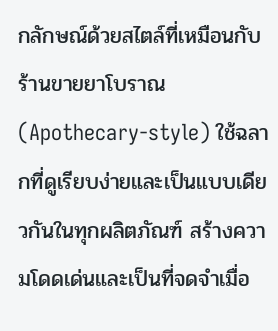กลักษณ์ด้วยสไตล์ที่เหมือนกับร้านขายยาโบราณ (Apothecary-style) ใช้ฉลากที่ดูเรียบง่ายและเป็นแบบเดียวกันในทุกผลิตภัณฑ์ สร้างความโดดเด่นและเป็นที่จดจำเมื่อ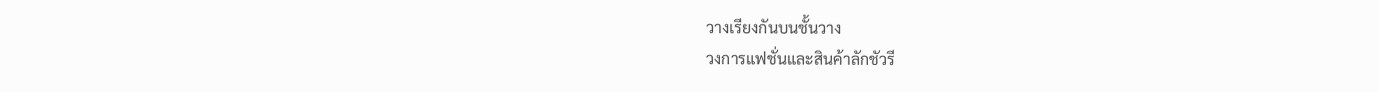วางเรียงกันบนชั้นวาง
วงการแฟชั่นและสินค้าลักชัวรี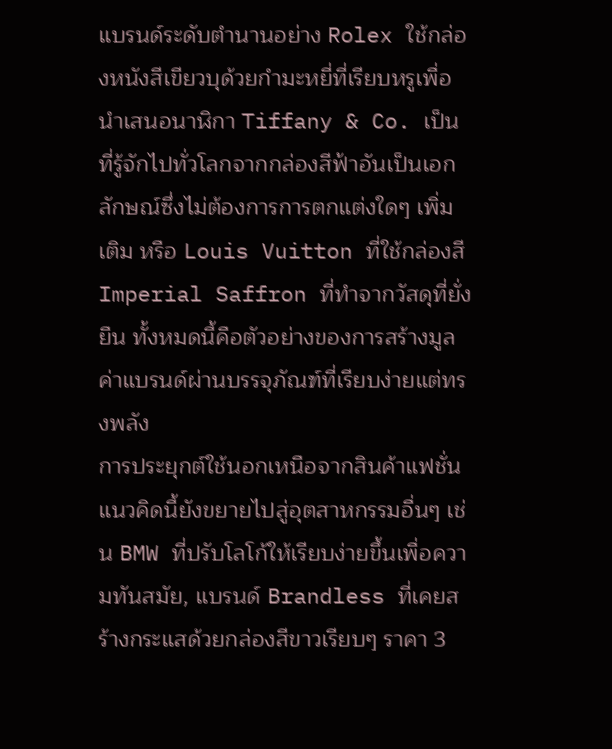แบรนด์ระดับตำนานอย่าง Rolex ใช้กล่องหนังสีเขียวบุด้วยกำมะหยี่ที่เรียบหรูเพื่อนำเสนอนาฬิกา Tiffany & Co. เป็นที่รู้จักไปทั่วโลกจากกล่องสีฟ้าอันเป็นเอกลักษณ์ซึ่งไม่ต้องการการตกแต่งใดๆ เพิ่มเติม หรือ Louis Vuitton ที่ใช้กล่องสี Imperial Saffron ที่ทำจากวัสดุที่ยั่งยืน ทั้งหมดนี้คือตัวอย่างของการสร้างมูลค่าแบรนด์ผ่านบรรจุภัณฑ์ที่เรียบง่ายแต่ทรงพลัง
การประยุกต์ใช้นอกเหนือจากสินค้าแฟชั่น
แนวคิดนี้ยังขยายไปสู่อุตสาหกรรมอื่นๆ เช่น BMW ที่ปรับโลโก้ให้เรียบง่ายขึ้นเพื่อความทันสมัย, แบรนด์ Brandless ที่เคยสร้างกระแสด้วยกล่องสีขาวเรียบๆ ราคา 3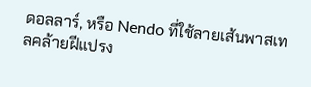ดอลลาร์, หรือ Nendo ที่ใช้ลายเส้นพาสเทลคล้ายฝีแปรง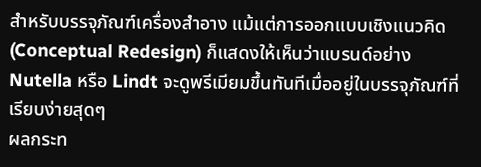สำหรับบรรจุภัณฑ์เครื่องสำอาง แม้แต่การออกแบบเชิงแนวคิด (Conceptual Redesign) ก็แสดงให้เห็นว่าแบรนด์อย่าง Nutella หรือ Lindt จะดูพรีเมียมขึ้นทันทีเมื่ออยู่ในบรรจุภัณฑ์ที่เรียบง่ายสุดๆ
ผลกระท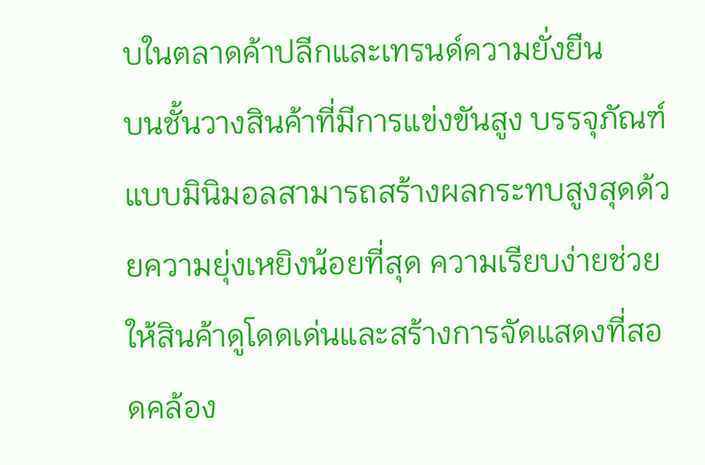บในตลาดค้าปลีกและเทรนด์ความยั่งยืน
บนชั้นวางสินค้าที่มีการแข่งขันสูง บรรจุภัณฑ์แบบมินิมอลสามารถสร้างผลกระทบสูงสุดด้วยความยุ่งเหยิงน้อยที่สุด ความเรียบง่ายช่วยให้สินค้าดูโดดเด่นและสร้างการจัดแสดงที่สอดคล้อง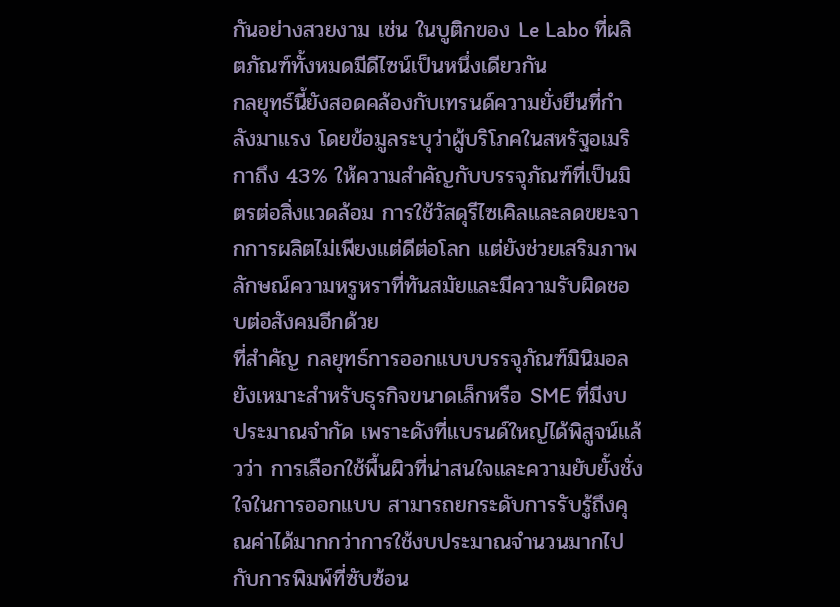กันอย่างสวยงาม เช่น ในบูติกของ Le Labo ที่ผลิตภัณฑ์ทั้งหมดมีดีไซน์เป็นหนึ่งเดียวกัน
กลยุทธ์นี้ยังสอดคล้องกับเทรนด์ความยั่งยืนที่กำลังมาแรง โดยข้อมูลระบุว่าผู้บริโภคในสหรัฐอเมริกาถึง 43% ให้ความสำคัญกับบรรจุภัณฑ์ที่เป็นมิตรต่อสิ่งแวดล้อม การใช้วัสดุรีไซเคิลและลดขยะจากการผลิตไม่เพียงแต่ดีต่อโลก แต่ยังช่วยเสริมภาพลักษณ์ความหรูหราที่ทันสมัยและมีความรับผิดชอบต่อสังคมอีกด้วย
ที่สำคัญ กลยุทธ์การออกแบบบรรจุภัณฑ์มินิมอลยังเหมาะสำหรับธุรกิจขนาดเล็กหรือ SME ที่มีงบประมาณจำกัด เพราะดังที่แบรนด์ใหญ่ได้พิสูจน์แล้วว่า การเลือกใช้พื้นผิวที่น่าสนใจและความยับยั้งชั่งใจในการออกแบบ สามารถยกระดับการรับรู้ถึงคุณค่าได้มากกว่าการใช้งบประมาณจำนวนมากไปกับการพิมพ์ที่ซับซ้อน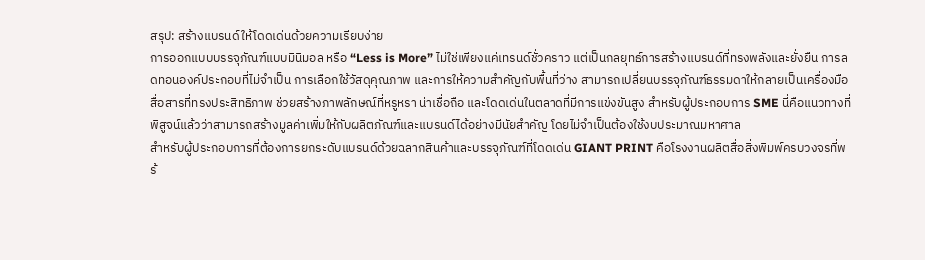สรุป: สร้างแบรนด์ให้โดดเด่นด้วยความเรียบง่าย
การออกแบบบรรจุภัณฑ์แบบมินิมอล หรือ “Less is More” ไม่ใช่เพียงแค่เทรนด์ชั่วคราว แต่เป็นกลยุทธ์การสร้างแบรนด์ที่ทรงพลังและยั่งยืน การลดทอนองค์ประกอบที่ไม่จำเป็น การเลือกใช้วัสดุคุณภาพ และการให้ความสำคัญกับพื้นที่ว่าง สามารถเปลี่ยนบรรจุภัณฑ์ธรรมดาให้กลายเป็นเครื่องมือสื่อสารที่ทรงประสิทธิภาพ ช่วยสร้างภาพลักษณ์ที่หรูหรา น่าเชื่อถือ และโดดเด่นในตลาดที่มีการแข่งขันสูง สำหรับผู้ประกอบการ SME นี่คือแนวทางที่พิสูจน์แล้วว่าสามารถสร้างมูลค่าเพิ่มให้กับผลิตภัณฑ์และแบรนด์ได้อย่างมีนัยสำคัญ โดยไม่จำเป็นต้องใช้งบประมาณมหาศาล
สำหรับผู้ประกอบการที่ต้องการยกระดับแบรนด์ด้วยฉลากสินค้าและบรรจุภัณฑ์ที่โดดเด่น GIANT PRINT คือโรงงานผลิตสื่อสิ่งพิมพ์ครบวงจรที่พร้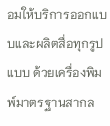อมให้บริการออกแบบและผลิตสื่อทุกรูปแบบ ด้วยเครื่องพิมพ์มาตรฐานสากล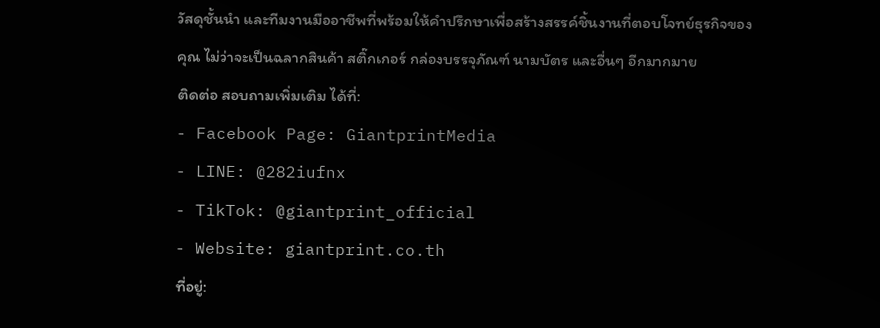วัสดุชั้นนำ และทีมงานมืออาชีพที่พร้อมให้คำปรึกษาเพื่อสร้างสรรค์ชิ้นงานที่ตอบโจทย์ธุรกิจของคุณ ไม่ว่าจะเป็นฉลากสินค้า สติ๊กเกอร์ กล่องบรรจุภัณฑ์ นามบัตร และอื่นๆ อีกมากมาย
ติดต่อ สอบถามเพิ่มเติม ได้ที่:
- Facebook Page: GiantprintMedia
- LINE: @282iufnx
- TikTok: @giantprint_official
- Website: giantprint.co.th
ที่อยู่: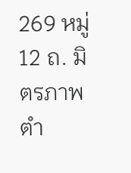269 หมู่ 12 ถ. มิตรภาพ ตำ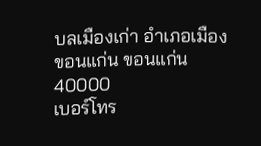บลเมืองเก่า อำเภอเมืองขอนแก่น ขอนแก่น 40000
เบอร์โทร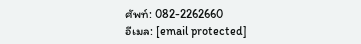ศัพท์: 082-2262660
อีเมล: [email protected]